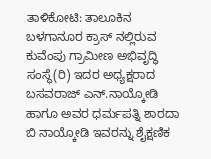ತಾಳಿಕೋಟಿ: ತಾಲೂಕಿನ ಬಳಗಾನೂರ ಕ್ರಾಸ್ ನಲ್ಲಿರುವ ಕುವೆಂಪು ಗ್ರಾಮೀಣ ಅಭಿವೃದ್ಧಿ ಸಂಸ್ಥೆ(ರಿ) ಇದರ ಅಧ್ಯಕ್ಷರಾದ ಬಸವರಾಜ್ ಎನ್.ನಾಯ್ಕೋಡಿ ಹಾಗೂ ಅವರ ಧರ್ಮಪತ್ನಿ ಶಾರದಾ ಬಿ ನಾಯ್ಕೋಡಿ ಇವರನ್ನು ಶೈಕ್ಷಣಿಕ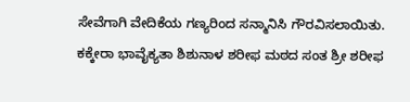ಸೇವೆಗಾಗಿ ವೇದಿಕೆಯ ಗಣ್ಯರಿಂದ ಸನ್ಮಾನಿಸಿ ಗೌರವಿಸಲಾಯಿತು. ಕಕ್ಕೇರಾ ಭಾವೈಕ್ಯತಾ ಶಿಶುನಾಳ ಶರೀಫ ಮಠದ ಸಂತ ಶ್ರೀ ಶರೀಫ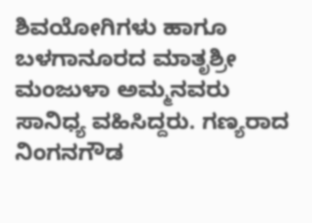ಶಿವಯೋಗಿಗಳು ಹಾಗೂ ಬಳಗಾನೂರದ ಮಾತೃಶ್ರೀ ಮಂಜುಳಾ ಅಮ್ಮನವರು ಸಾನಿಧ್ಯ ವಹಿಸಿದ್ದರು. ಗಣ್ಯರಾದ ನಿಂಗನಗೌಡ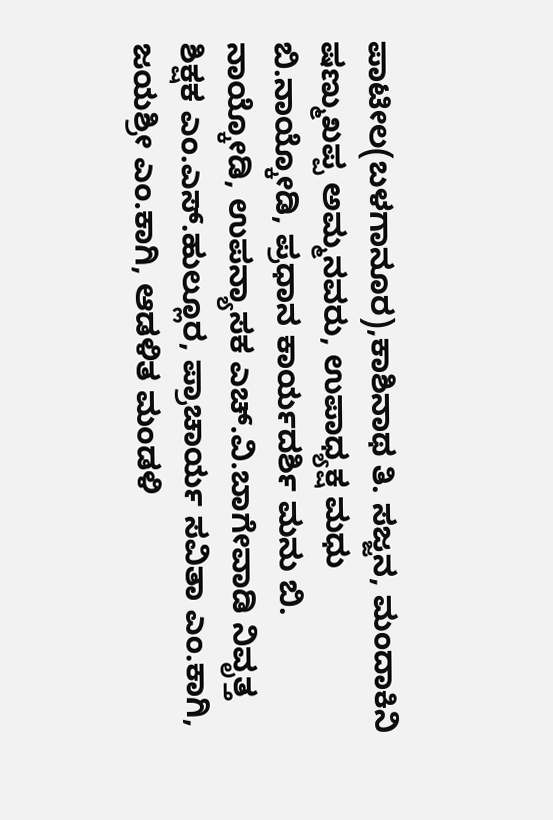ಪಾಟೀಲ(ಬಳಗಾನೂರ),ಕಾಶಿನಾಥ ತಿ. ಸಜ್ಜನ, ಮಂದಾಕಿನಿ ಷಣ್ಮುಖಪ್ಪ ಅಮ್ಮನವರು, ಉಪಾಧ್ಯಕ್ಷ ಮಧು ಬಿ.ನಾಯ್ಕೋಡಿ, ಪ್ರಧಾನ ಕಾರ್ಯದರ್ಶಿ ಮನು ಬಿ. ನಾಯ್ಕೋಡಿ, ಉಪನ್ಯಾಸಕ ಎಚ್.ವಿ.ಬಾಗೇವಾಡಿ ನಿವೃತ್ತ ಶಿಕ್ಷಕ ಎಂ.ಎಸ್.ಹುಲ್ಲೂರ, ಪ್ರಾಚಾರ್ಯ ಸವಿತಾ ಎಂ.ಕಾಗಿ, ಜಯಶ್ರೀ ಎಂ.ಕಾಗಿ, ಆಡಳಿತ ಮಂಡಳಿ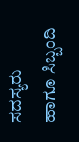ಸದಸ್ಯರು ಹಾಗೂ ಸಿಬ್ಬಂದಿ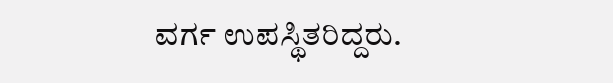ವರ್ಗ ಉಪಸ್ಥಿತರಿದ್ದರು.